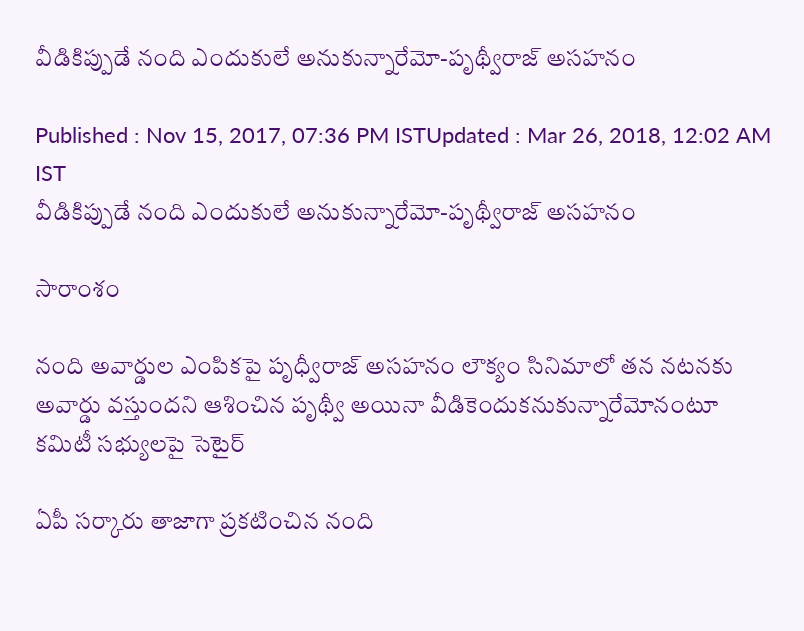వీడికిప్పుడే నంది ఎందుకులే అనుకున్నారేమో-పృథ్వీరాజ్ అసహనం

Published : Nov 15, 2017, 07:36 PM ISTUpdated : Mar 26, 2018, 12:02 AM IST
వీడికిప్పుడే నంది ఎందుకులే అనుకున్నారేమో-పృథ్వీరాజ్ అసహనం

సారాంశం

నంది అవార్డుల ఎంపికపై పృధ్వీరాజ్ అసహనం లౌక్యం సినిమాలో తన నటనకు అవార్డు వస్తుందని ఆశించిన పృథ్వీ అయినా వీడికెందుకనుకున్నారేమోనంటూ కమిటీ సభ్యులపై సెటైర్

ఏపీ సర్కారు తాజాగా ప్రకటించిన నంది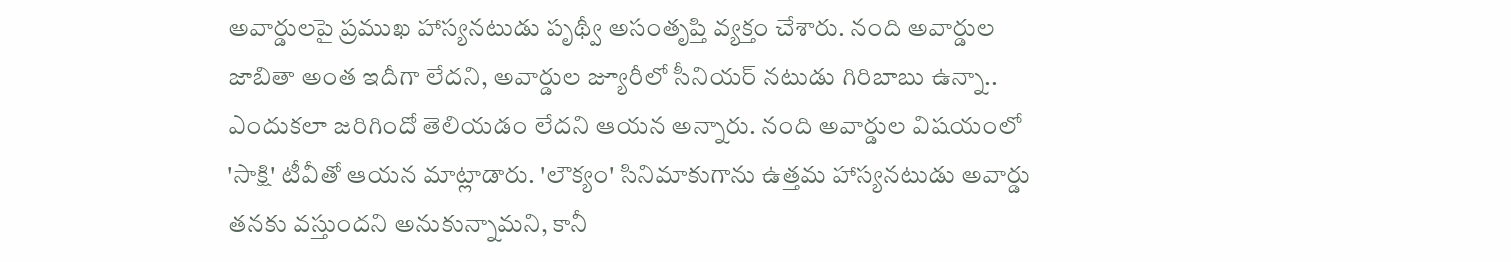అవార్డులపై ప్రముఖ హాస్యనటుడు పృథ్వీ అసంతృప్తి వ్యక్తం చేశారు. నంది అవార్డుల జాబితా అంత ఇదీగా లేదని, అవార్డుల జ్యూరీలో సీనియర్‌ నటుడు గిరిబాబు ఉన్నా.. ఎందుకలా జరిగిందో తెలియడం లేదని ఆయన అన్నారు. నంది అవార్డుల విషయంలో 'సాక్షి' టీవీతో ఆయన మాట్లాడారు. 'లౌక్యం' సినిమాకుగాను ఉత్తమ హాస్యనటుడు అవార్డు తనకు వస్తుందని అనుకున్నామని, కానీ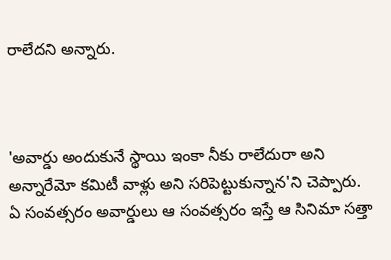రాలేదని అన్నారు.



'అవార్డు అందుకునే స్థాయి ఇంకా నీకు రాలేదురా అని అన్నారేమో కమిటీ వాళ్లు అని సరిపెట్టుకున్నాన'ని చెప్పారు. ఏ సంవత్సరం అవార్డులు ఆ సంవత్సరం ఇస్తే ఆ సినిమా సత్తా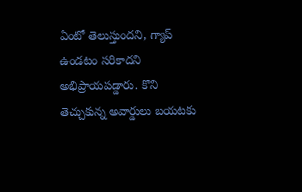ఏంటో తెలుస్తుందని, గ్యాప్‌ ఉండటం సరికాదని అభిప్రాయపడ్డారు. కొని తెచ్చుకున్న అవార్డులు బయటకు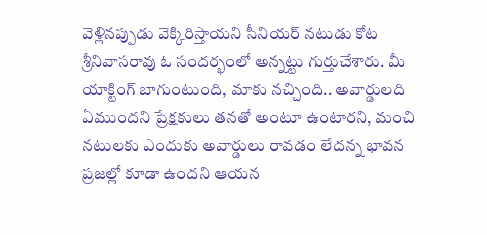వెళ్లినప్పుడు వెక్కిరిస్తాయని సీనియర్‌ నటుడు కోట శ్రీనివాసరావు ఓ సందర్భంలో అన్నట్టు గుర్తుచేశారు. మీ యాక్టింగ్‌ బాగుంటుంది, మాకు నచ్చింది.. అవార్డులది ఏముందని ప్రేక్షకులు తనతో అంటూ ఉంటారని, మంచి నటులకు ఎందుకు అవార్డులు రావడం లేదన్న భావన ప్రజల్లో కూడా ఉందని ఆయన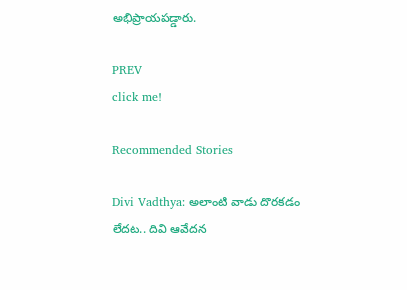అభిప్రాయపడ్డారు.

PREV
click me!

Recommended Stories

Divi Vadthya: అలాంటి వాడు దొరకడం లేదట.. దివి ఆవేదన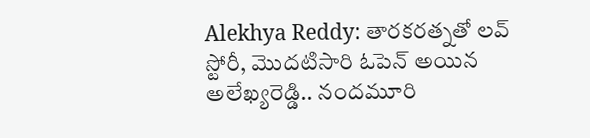Alekhya Reddy: తారకరత్నతో లవ్‌ స్టోరీ, మొదటిసారి ఓపెన్‌ అయిన అలేఖ్యరెడ్డి.. నందమూరి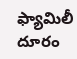ఫ్యామిలీ దూరం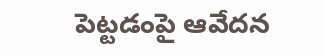పెట్టడంపై ఆవేదన